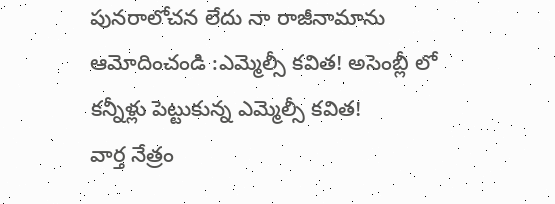పునరాలోచన లేదు నా రాజీనామాను ఆమోదించండి :ఎమ్మెల్సీ కవిత! అసెంబ్లీ లో కన్నీళ్లు పెట్టుకున్న ఎమ్మెల్సీ కవిత!
వార్త నేత్రం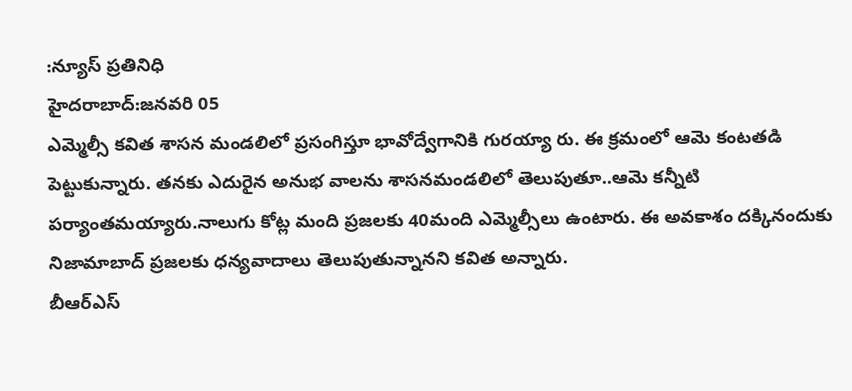:న్యూస్ ప్రతినిధి
హైదరాబాద్:జనవరి 05
ఎమ్మెల్సీ కవిత శాసన మండలిలో ప్రసంగిస్తూ భావోద్వేగానికి గురయ్యా రు. ఈ క్రమంలో ఆమె కంటతడి పెట్టుకున్నారు. తనకు ఎదురైన అనుభ వాలను శాసనమండలిలో తెలుపుతూ..ఆమె కన్నీటి పర్యాంతమయ్యారు.నాలుగు కోట్ల మంది ప్రజలకు 40మంది ఎమ్మెల్సీలు ఉంటారు. ఈ అవకాశం దక్కినందుకు నిజామాబాద్ ప్రజలకు ధన్యవాదాలు తెలుపుతున్నానని కవిత అన్నారు.
బీఆర్ఎస్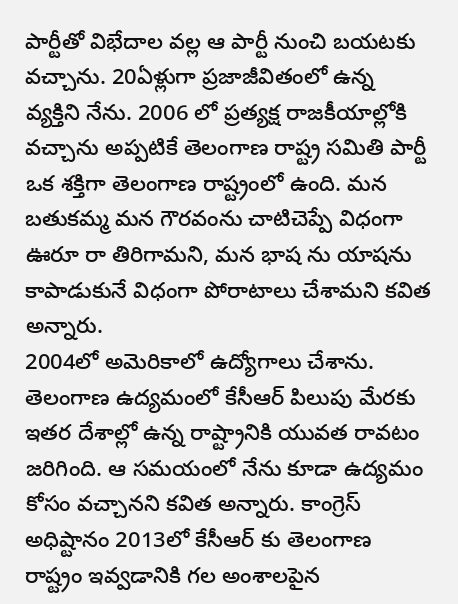పార్టీతో విభేదాల వల్ల ఆ పార్టీ నుంచి బయటకు వచ్చాను. 20ఏళ్లుగా ప్రజాజీవితంలో ఉన్న వ్యక్తిని నేను. 2006 లో ప్రత్యక్ష రాజకీయాల్లోకి వచ్చాను అప్పటికే తెలంగాణ రాష్ట్ర సమితి పార్టీ ఒక శక్తిగా తెలంగాణ రాష్ట్రంలో ఉంది. మన బతుకమ్మ మన గౌరవంను చాటిచెప్పే విధంగా ఊరూ రా తిరిగామని, మన భాష ను యాషను కాపాడుకునే విధంగా పోరాటాలు చేశామని కవిత అన్నారు.
2004లో అమెరికాలో ఉద్యోగాలు చేశాను. తెలంగాణ ఉద్యమంలో కేసీఆర్ పిలుపు మేరకు ఇతర దేశాల్లో ఉన్న రాష్ట్రానికి యువత రావటం జరిగింది. ఆ సమయంలో నేను కూడా ఉద్యమం కోసం వచ్చానని కవిత అన్నారు. కాంగ్రెస్ అధిష్టానం 2013లో కేసీఆర్ కు తెలంగాణ రాష్ట్రం ఇవ్వడానికి గల అంశాలపైన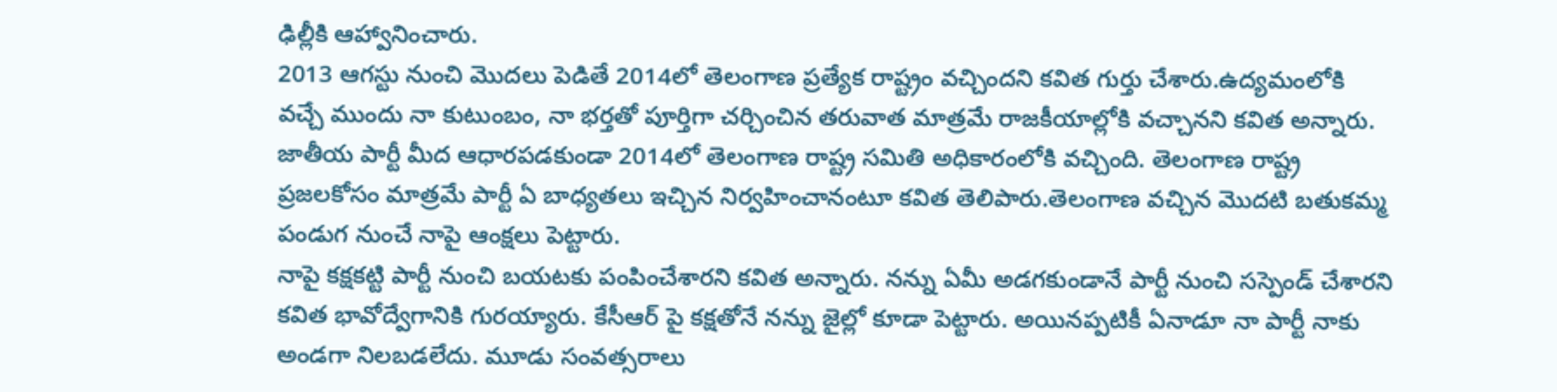ఢిల్లీకి ఆహ్వానించారు.
2013 ఆగస్టు నుంచి మొదలు పెడితే 2014లో తెలంగాణ ప్రత్యేక రాష్ట్రం వచ్చిందని కవిత గుర్తు చేశారు.ఉద్యమంలోకి వచ్చే ముందు నా కుటుంబం, నా భర్తతో పూర్తిగా చర్చించిన తరువాత మాత్రమే రాజకీయాల్లోకి వచ్చానని కవిత అన్నారు.
జాతీయ పార్టీ మీద ఆధారపడకుండా 2014లో తెలంగాణ రాష్ట్ర సమితి అధికారంలోకి వచ్చింది. తెలంగాణ రాష్ట్ర ప్రజలకోసం మాత్రమే పార్టీ ఏ బాధ్యతలు ఇచ్చిన నిర్వహించానంటూ కవిత తెలిపారు.తెలంగాణ వచ్చిన మొదటి బతుకమ్మ పండుగ నుంచే నాపై ఆంక్షలు పెట్టారు.
నాపై కక్షకట్టి పార్టీ నుంచి బయటకు పంపించేశారని కవిత అన్నారు. నన్ను ఏమీ అడగకుండానే పార్టీ నుంచి సస్పెండ్ చేశారని కవిత భావోద్వేగానికి గురయ్యారు. కేసీఆర్ పై కక్షతోనే నన్ను జైల్లో కూడా పెట్టారు. అయినప్పటికీ ఏనాడూ నా పార్టీ నాకు అండగా నిలబడలేదు. మూడు సంవత్సరాలు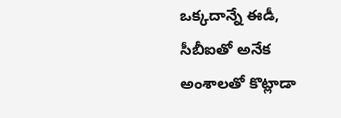ఒక్కదాన్నే ఈడీ, సీబీఐతో అనేక అంశాలతో కొట్లాడా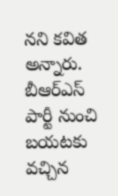నని కవిత అన్నారు.
బీఆర్ఎస్ పార్టీ నుంచి బయటకు వచ్చిన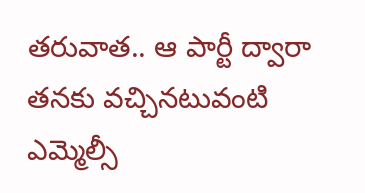తరువాత.. ఆ పార్టీ ద్వారా తనకు వచ్చినటువంటి ఎమ్మెల్సీ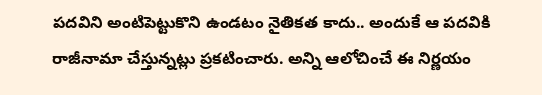పదవిని అంటిపెట్టుకొని ఉండటం నైతికత కాదు.. అందుకే ఆ పదవికి రాజీనామా చేస్తున్నట్లు ప్రకటించారు. అన్ని ఆలోచించే ఈ నిర్ణయం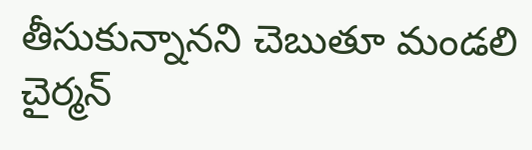తీసుకున్నానని చెబుతూ మండలి చైర్మన్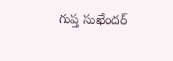గుప్త సుఖేందర్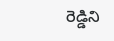రెడ్డిని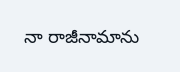నా రాజీనామాను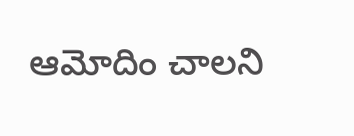ఆమోదిం చాలని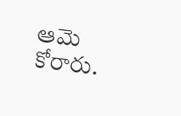ఆమె కోరారు.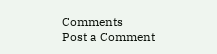Comments
Post a Comment